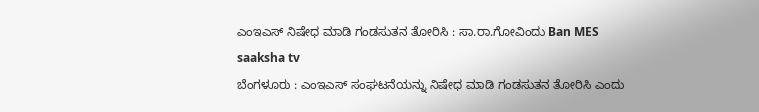ಎಂಇಎಸ್ ನಿಷೇಧ ಮಾಡಿ ಗಂಡಸುತನ ತೋರಿಸಿ : ಸಾ.ರಾ.ಗೋವಿಂದು Ban MES saaksha tv
ಬೆಂಗಳೂರು : ಎಂಇಎಸ್ ಸಂಘಟನೆಯನ್ನು ನಿಷೇಧ ಮಾಡಿ ಗಂಡಸುತನ ತೋರಿಸಿ ಎಂದು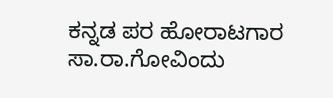ಕನ್ನಡ ಪರ ಹೋರಾಟಗಾರ ಸಾ.ರಾ.ಗೋವಿಂದು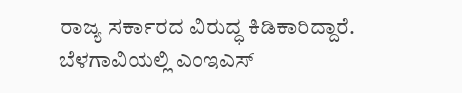ರಾಜ್ಯ ಸರ್ಕಾರದ ವಿರುದ್ಧ ಕಿಡಿಕಾರಿದ್ದಾರೆ.
ಬೆಳಗಾವಿಯಲ್ಲಿ ಎಂಇಎಸ್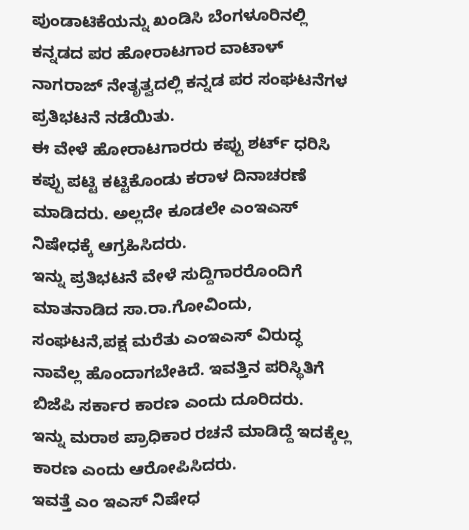ಪುಂಡಾಟಿಕೆಯನ್ನು ಖಂಡಿಸಿ ಬೆಂಗಳೂರಿನಲ್ಲಿ ಕನ್ನಡದ ಪರ ಹೋರಾಟಗಾರ ವಾಟಾಳ್ ನಾಗರಾಜ್ ನೇತೃತ್ವದಲ್ಲಿ ಕನ್ನಡ ಪರ ಸಂಘಟನೆಗಳ ಪ್ರತಿಭಟನೆ ನಡೆಯಿತು.
ಈ ವೇಳೆ ಹೋರಾಟಗಾರರು ಕಪ್ಪು ಶರ್ಟ್ ಧರಿಸಿ ಕಪ್ಪು ಪಟ್ಟಿ ಕಟ್ಟಿಕೊಂಡು ಕರಾಳ ದಿನಾಚರಣೆ ಮಾಡಿದರು. ಅಲ್ಲದೇ ಕೂಡಲೇ ಎಂಇಎಸ್ ನಿಷೇಧಕ್ಕೆ ಆಗ್ರಹಿಸಿದರು.
ಇನ್ನು ಪ್ರತಿಭಟನೆ ವೇಳೆ ಸುದ್ದಿಗಾರರೊಂದಿಗೆ ಮಾತನಾಡಿದ ಸಾ.ರಾ.ಗೋವಿಂದು, ಸಂಘಟನೆ,ಪಕ್ಷ ಮರೆತು ಎಂಇಎಸ್ ವಿರುದ್ಧ ನಾವೆಲ್ಲ ಹೊಂದಾಗಬೇಕಿದೆ. ಇವತ್ತಿನ ಪರಿಸ್ಥಿತಿಗೆ ಬಿಜೆಪಿ ಸರ್ಕಾರ ಕಾರಣ ಎಂದು ದೂರಿದರು.
ಇನ್ನು ಮರಾಠ ಪ್ರಾಧಿಕಾರ ರಚನೆ ಮಾಡಿದ್ದೆ ಇದಕ್ಕೆಲ್ಲ ಕಾರಣ ಎಂದು ಆರೋಪಿಸಿದರು.
ಇವತ್ತೆ ಎಂ ಇಎಸ್ ನಿಷೇಧ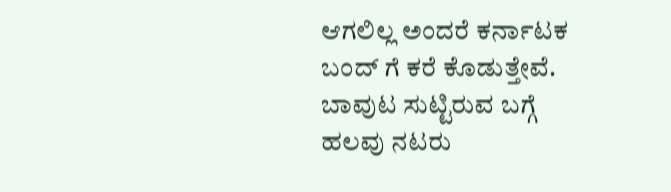ಆಗಲಿಲ್ಲ ಅಂದರೆ ಕರ್ನಾಟಕ ಬಂದ್ ಗೆ ಕರೆ ಕೊಡುತ್ತೇವೆ. ಬಾವುಟ ಸುಟ್ಟಿರುವ ಬಗ್ಗೆ ಹಲವು ನಟರು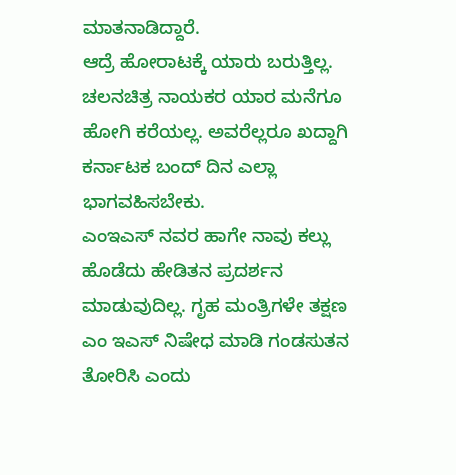ಮಾತನಾಡಿದ್ದಾರೆ.
ಆದ್ರೆ ಹೋರಾಟಕ್ಕೆ ಯಾರು ಬರುತ್ತಿಲ್ಲ. ಚಲನಚಿತ್ರ ನಾಯಕರ ಯಾರ ಮನೆಗೂ ಹೋಗಿ ಕರೆಯಲ್ಲ. ಅವರೆಲ್ಲರೂ ಖದ್ದಾಗಿ ಕರ್ನಾಟಕ ಬಂದ್ ದಿನ ಎಲ್ಲಾ ಭಾಗವಹಿಸಬೇಕು.
ಎಂಇಎಸ್ ನವರ ಹಾಗೇ ನಾವು ಕಲ್ಲು ಹೊಡೆದು ಹೇಡಿತನ ಪ್ರದರ್ಶನ ಮಾಡುವುದಿಲ್ಲ. ಗೃಹ ಮಂತ್ರಿಗಳೇ ತಕ್ಷಣ ಎಂ ಇಎಸ್ ನಿಷೇಧ ಮಾಡಿ ಗಂಡಸುತನ ತೋರಿಸಿ ಎಂದು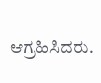ಆಗ್ರಹಿಸಿದರು.